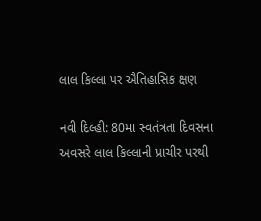લાલ કિલ્લા પર ઐતિહાસિક ક્ષણ

નવી દિલ્હી: 80મા સ્વતંત્રતા દિવસના અવસરે લાલ કિલ્લાની પ્રાચીર પરથી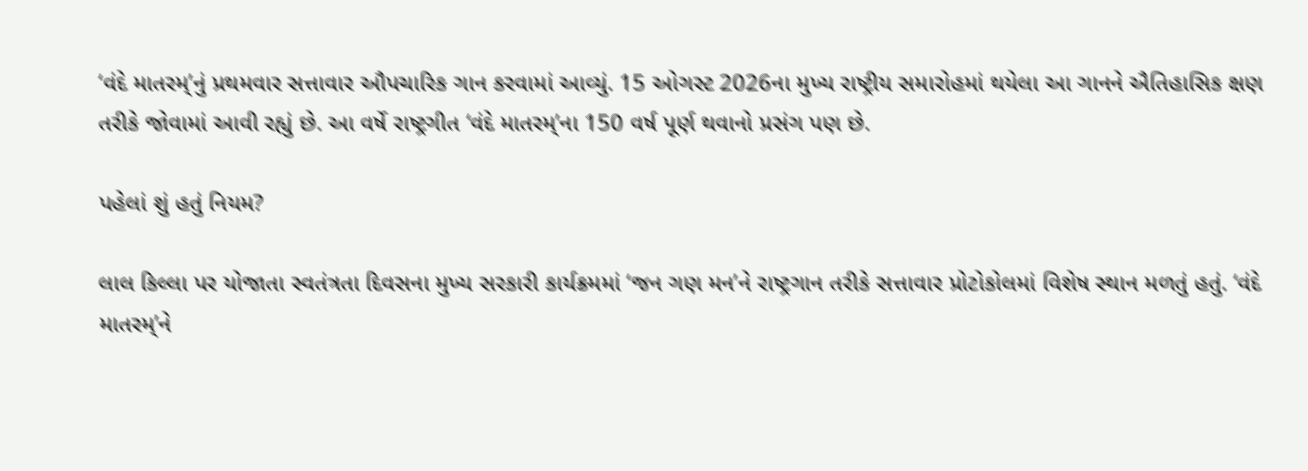‘વંદે માતરમ્’નું પ્રથમવાર સત્તાવાર ઔપચારિક ગાન કરવામાં આવ્યું. 15 ઓગસ્ટ 2026ના મુખ્ય રાષ્ટ્રીય સમારોહમાં થયેલા આ ગાનને ઐતિહાસિક ક્ષણ તરીકે જોવામાં આવી રહ્યું છે. આ વર્ષે રાષ્ટ્રગીત ‘વંદે માતરમ્’ના 150 વર્ષ પૂર્ણ થવાનો પ્રસંગ પણ છે.

પહેલાં શું હતું નિયમ?

લાલ કિલ્લા પર યોજાતા સ્વતંત્રતા દિવસના મુખ્ય સરકારી કાર્યક્રમમાં ‘જન ગણ મન’ને રાષ્ટ્રગાન તરીકે સત્તાવાર પ્રોટોકોલમાં વિશેષ સ્થાન મળતું હતું. ‘વંદે માતરમ્’ને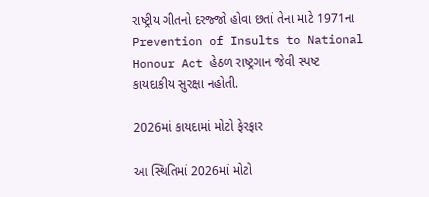રાષ્ટ્રીય ગીતનો દરજ્જો હોવા છતાં તેના માટે 1971ના Prevention of Insults to National Honour Act હેઠળ રાષ્ટ્રગાન જેવી સ્પષ્ટ કાયદાકીય સુરક્ષા નહોતી.

2026માં કાયદામાં મોટો ફેરફાર

આ સ્થિતિમાં 2026માં મોટો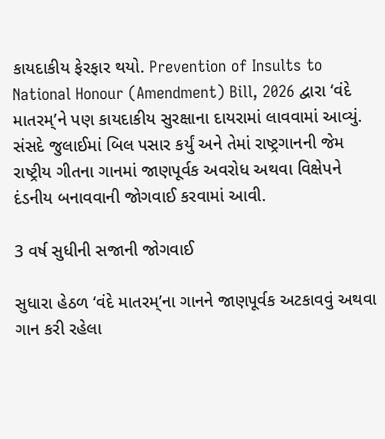કાયદાકીય ફેરફાર થયો. Prevention of Insults to National Honour (Amendment) Bill, 2026 દ્વારા ‘વંદે માતરમ્’ને પણ કાયદાકીય સુરક્ષાના દાયરામાં લાવવામાં આવ્યું. સંસદે જુલાઈમાં બિલ પસાર કર્યું અને તેમાં રાષ્ટ્રગાનની જેમ રાષ્ટ્રીય ગીતના ગાનમાં જાણપૂર્વક અવરોધ અથવા વિક્ષેપને દંડનીય બનાવવાની જોગવાઈ કરવામાં આવી.

3 વર્ષ સુધીની સજાની જોગવાઈ

સુધારા હેઠળ ‘વંદે માતરમ્’ના ગાનને જાણપૂર્વક અટકાવવું અથવા ગાન કરી રહેલા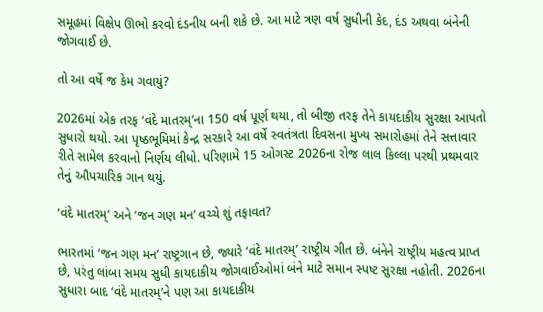સમૂહમાં વિક્ષેપ ઊભો કરવો દંડનીય બની શકે છે. આ માટે ત્રણ વર્ષ સુધીની કેદ, દંડ અથવા બંનેની જોગવાઈ છે.

તો આ વર્ષે જ કેમ ગવાયું?

2026માં એક તરફ ‘વંદે માતરમ્’ના 150 વર્ષ પૂર્ણ થયા, તો બીજી તરફ તેને કાયદાકીય સુરક્ષા આપતો સુધારો થયો. આ પૃષ્ઠભૂમિમાં કેન્દ્ર સરકારે આ વર્ષે સ્વતંત્રતા દિવસના મુખ્ય સમારોહમાં તેને સત્તાવાર રીતે સામેલ કરવાનો નિર્ણય લીધો. પરિણામે 15 ઓગસ્ટ 2026ના રોજ લાલ કિલ્લા પરથી પ્રથમવાર તેનું ઔપચારિક ગાન થયું.

‘વંદે માતરમ્’ અને ‘જન ગણ મન’ વચ્ચે શું તફાવત?

ભારતમાં ‘જન ગણ મન’ રાષ્ટ્રગાન છે, જ્યારે ‘વંદે માતરમ્’ રાષ્ટ્રીય ગીત છે. બંનેને રાષ્ટ્રીય મહત્વ પ્રાપ્ત છે, પરંતુ લાંબા સમય સુધી કાયદાકીય જોગવાઈઓમાં બંને માટે સમાન સ્પષ્ટ સુરક્ષા નહોતી. 2026ના સુધારા બાદ ‘વંદે માતરમ્’ને પણ આ કાયદાકીય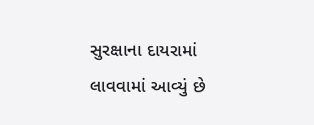સુરક્ષાના દાયરામાં લાવવામાં આવ્યું છે